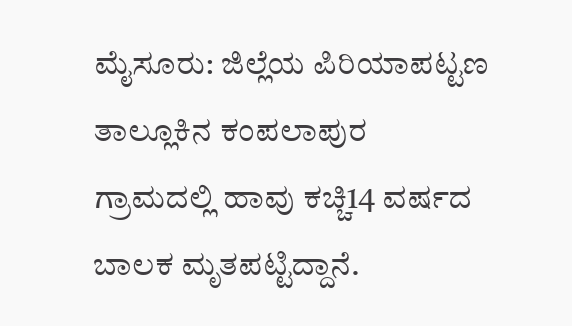ಮೈಸೂರು: ಜಿಲ್ಲೆಯ ಪಿರಿಯಾಪಟ್ಟಣ ತಾಲ್ಲೂಕಿನ ಕಂಪಲಾಪುರ ಗ್ರಾಮದಲ್ಲಿ ಹಾವು ಕಚ್ಚಿ14 ವರ್ಷದ ಬಾಲಕ ಮೃತಪಟ್ಟಿದ್ದಾನೆ.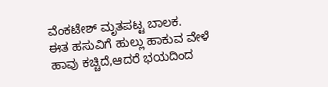ವೆಂಕಟೇಶ್ ಮೃತಪಟ್ಟ ಬಾಲಕ.
ಈತ ಹಸುವಿಗೆ ಹುಲ್ಲು ಹಾಕುವ ವೇಳೆ ಹಾವು ಕಚ್ಚಿದೆ,ಆದರೆ ಭಯದಿಂದ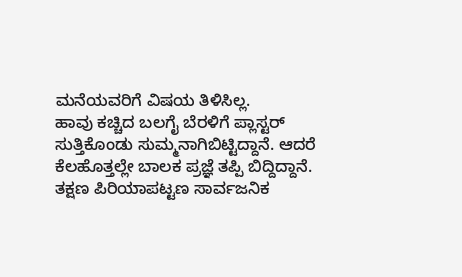ಮನೆಯವರಿಗೆ ವಿಷಯ ತಿಳಿಸಿಲ್ಲ.
ಹಾವು ಕಚ್ಚಿದ ಬಲಗೈ ಬೆರಳಿಗೆ ಪ್ಲಾಸ್ಟರ್ ಸುತ್ತಿಕೊಂಡು ಸುಮ್ಮನಾಗಿಬಿಟ್ಟಿದ್ದಾನೆ. ಆದರೆ ಕೆಲಹೊತ್ತಲ್ಲೇ ಬಾಲಕ ಪ್ರಜ್ಞೆ ತಪ್ಪಿ ಬಿದ್ದಿದ್ದಾನೆ.
ತಕ್ಷಣ ಪಿರಿಯಾಪಟ್ಟಣ ಸಾರ್ವಜನಿಕ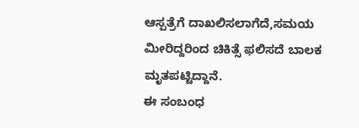ಆಸ್ಪತ್ರೆಗೆ ದಾಖಲಿಸಲಾಗೆದೆ,ಸಮಯ ಮೀರಿದ್ದರಿಂದ ಚಿಕಿತ್ಸೆ ಫಲಿಸದೆ ಬಾಲಕ ಮೃತಪಟ್ಟಿದ್ದಾನೆ.
ಈ ಸಂಬಂಧ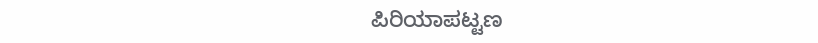ಪಿರಿಯಾಪಟ್ಟಣ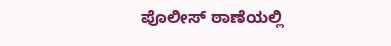ಪೊಲೀಸ್ ಠಾಣೆಯಲ್ಲಿ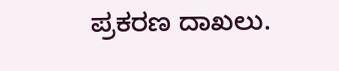ಪ್ರಕರಣ ದಾಖಲು.